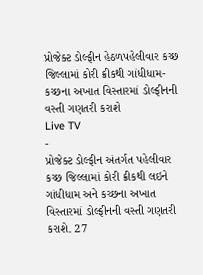પ્રોજેક્ટ ડોલ્ફીન હેઠળપહેલીવાર કચ્છ જિલ્લામાં કોરી ક્રીકથી ગાંધીધામ-કચ્છના અખાત વિસ્તારમાં ડોલ્ફીનની વસ્તી ગણતરી કરાશે
Live TV
-
પ્રોજેક્ટ ડોલ્ફીન અંતર્ગત પહેલીવાર કચ્છ જિલ્લામાં કોરી ક્રીકથી લઇને ગાંધીધામ અને કચ્છના અખાત વિસ્તારમાં ડોલ્ફીનની વસ્તી ગણતરી કરાશે. 27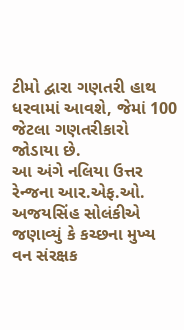ટીમો દ્વારા ગણતરી હાથ ધરવામાં આવશે, જેમાં 100 જેટલા ગણતરીકારો જોડાયા છે.
આ અંગે નલિયા ઉત્તર રેન્જના આર.એફ.ઓ. અજયસિંહ સોલંકીએ જણાવ્યું કે કચ્છના મુખ્ય વન સંરક્ષક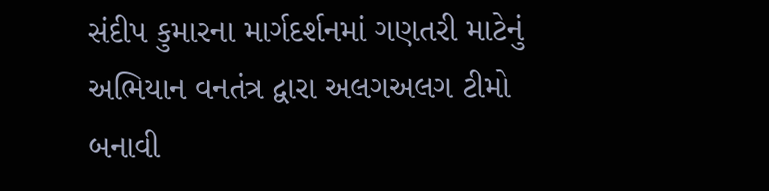સંદીપ કુમારના માર્ગદર્શનમાં ગણતરી માટેનું અભિયાન વનતંત્ર દ્વારા અલગઅલગ ટીમો બનાવી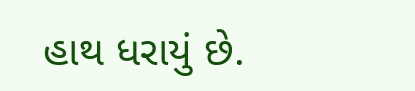હાથ ધરાયું છે.